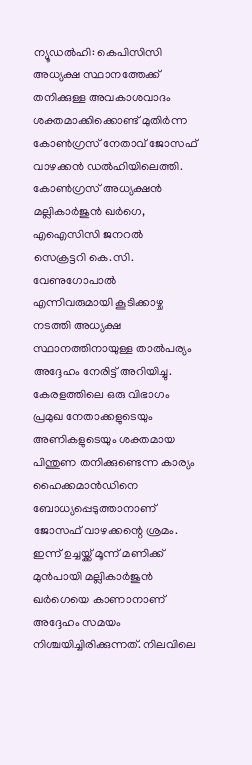ന്യൂഡൽഹി: കെപിസിസി അധ്യക്ഷ സ്ഥാനത്തേക്ക് തനിക്കുള്ള അവകാശവാദം ശക്തമാക്കിക്കൊണ്ട് മുതിർന്ന കോൺഗ്രസ് നേതാവ് ജോസഫ് വാഴക്കൻ ഡൽഹിയിലെത്തി. കോൺഗ്രസ് അധ്യക്ഷൻ മല്ലികാർജുൻ ഖർഗെ, എഐസിസി ജനറൽ സെക്രട്ടറി കെ.സി. വേണുഗോപാൽ എന്നിവരുമായി കൂടിക്കാഴ്ച നടത്തി അധ്യക്ഷ സ്ഥാനത്തിനായുള്ള താൽപര്യം അദ്ദേഹം നേരിട്ട് അറിയിച്ചു.
കേരളത്തിലെ ഒരു വിഭാഗം പ്രമുഖ നേതാക്കളുടെയും അണികളുടെയും ശക്തമായ പിന്തുണ തനിക്കുണ്ടെന്ന കാര്യം ഹൈക്കമാൻഡിനെ ബോധ്യപ്പെടുത്താനാണ് ജോസഫ് വാഴക്കന്റെ ശ്രമം. ഇന്ന് ഉച്ചയ്ക്ക് മൂന്ന് മണിക്ക് മുൻപായി മല്ലികാർജുൻ ഖർഗെയെ കാണാനാണ് അദ്ദേഹം സമയം നിശ്ചയിച്ചിരിക്കുന്നത്. നിലവിലെ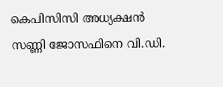കെപിസിസി അധ്യക്ഷൻ സണ്ണി ജോസഫിനെ വി.ഡി.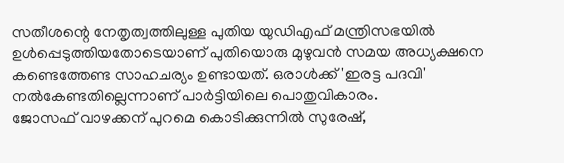സതീശന്റെ നേതൃത്വത്തിലുള്ള പുതിയ യുഡിഎഫ് മന്ത്രിസഭയിൽ ഉൾപ്പെടുത്തിയതോടെയാണ് പുതിയൊരു മുഴുവൻ സമയ അധ്യക്ഷനെ കണ്ടെത്തേണ്ട സാഹചര്യം ഉണ്ടായത്. ഒരാൾക്ക് 'ഇരട്ട പദവി' നൽകേണ്ടതില്ലെന്നാണ് പാർട്ടിയിലെ പൊതുവികാരം.
ജോസഫ് വാഴക്കന് പുറമെ കൊടിക്കുന്നിൽ സുരേഷ്,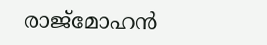രാജ്മോഹൻ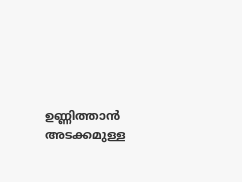ഉണ്ണിത്താൻ അടക്കമുള്ള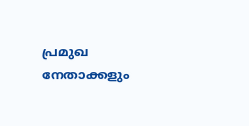പ്രമുഖ നേതാക്കളും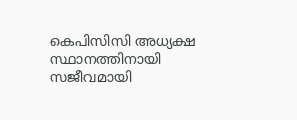കെപിസിസി അധ്യക്ഷ സ്ഥാനത്തിനായി സജീവമായി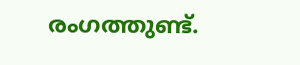രംഗത്തുണ്ട്.